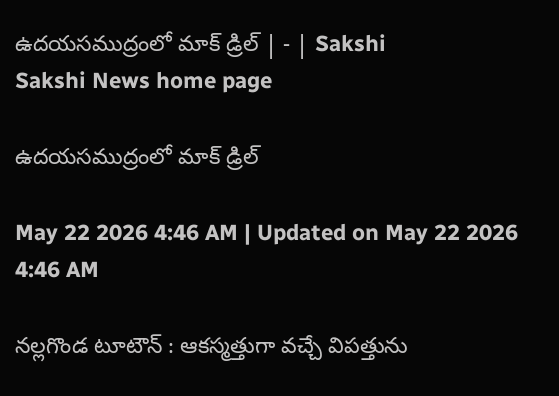ఉదయసముద్రంలో మాక్‌ డ్రిల్‌ | - | Sakshi
Sakshi News home page

ఉదయసముద్రంలో మాక్‌ డ్రిల్‌

May 22 2026 4:46 AM | Updated on May 22 2026 4:46 AM

నల్లగొండ టూటౌన్‌ : ఆకస్మత్తుగా వచ్చే విపత్తును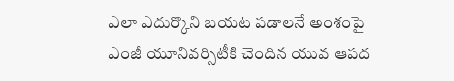ఎలా ఎదుర్కొని బయట పడాలనే అంశంపై ఎంజీ యూనివర్సిటీకి చెందిన యువ ఆపద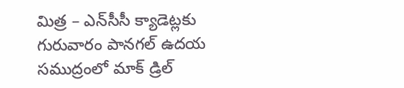మిత్ర – ఎన్‌సీసీ క్యాడెట్లకు గురువారం పానగల్‌ ఉదయ సముద్రంలో మాక్‌ డ్రిల్‌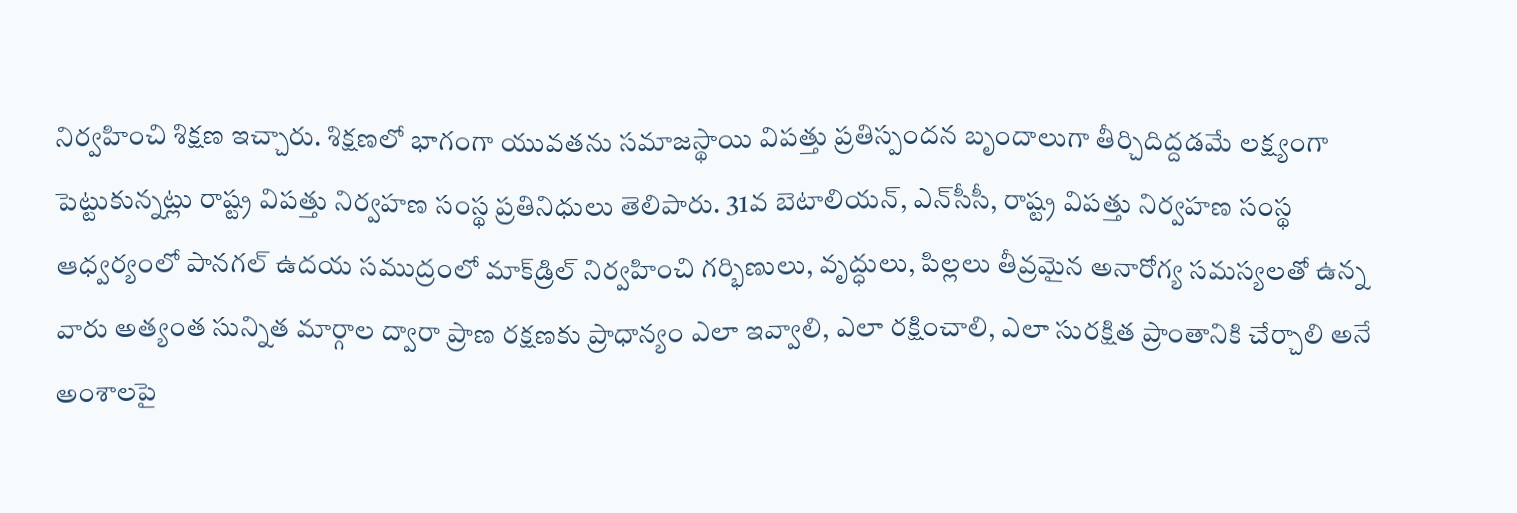నిర్వహించి శిక్షణ ఇచ్చారు. శిక్షణలో భాగంగా యువతను సమాజస్థాయి విపత్తు ప్రతిస్పందన బృందాలుగా తీర్చిదిద్దడమే లక్ష్యంగా పెట్టుకున్నట్లు రాష్ట్ర విపత్తు నిర్వహణ సంస్థ ప్రతినిధులు తెలిపారు. 31వ బెటాలియన్‌, ఎన్‌సీసీ, రాష్ట్ర విపత్తు నిర్వహణ సంస్థ ఆధ్వర్యంలో పానగల్‌ ఉదయ సముద్రంలో మాక్‌డ్రిల్‌ నిర్వహించి గర్భిణులు, వృద్ధులు, పిల్లలు తీవ్రమైన అనారోగ్య సమస్యలతో ఉన్న వారు అత్యంత సున్నిత మార్గాల ద్వారా ప్రాణ రక్షణకు ప్రాధాన్యం ఎలా ఇవ్వాలి, ఎలా రక్షించాలి, ఎలా సురక్షిత ప్రాంతానికి చేర్చాలి అనే అంశాలపై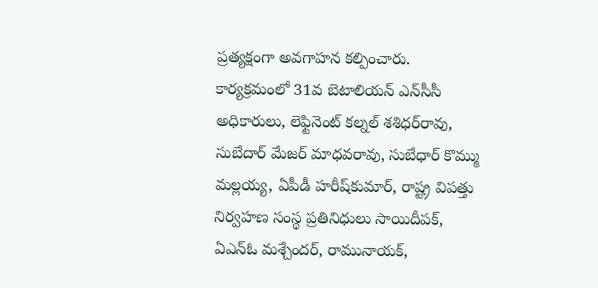ప్రత్యక్షంగా అవగాహన కల్పించారు. కార్యక్రమంలో 31వ బెటాలియన్‌ ఎన్‌సీసీ అధికారులు, లెఫ్టినెంట్‌ కల్నల్‌ శశిధర్‌రావు, సుబేదార్‌ మేజర్‌ మాధవరావు, సుబేధార్‌ కొమ్ము మల్లయ్య, ఏపీడీ హరీష్‌కుమార్‌, రాష్ట్ర విపత్తు నిర్వహణ సంస్థ ప్రతినిధులు సాయిదీపక్‌, ఏఎన్‌ఓ మశ్చేందర్‌, రామునాయక్‌,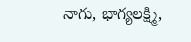నాగు, భాగ్యలక్ష్మి,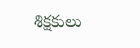శిక్షకులు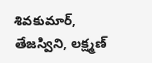శివకుమార్‌, తేజస్విని, లక్ష్మణ్‌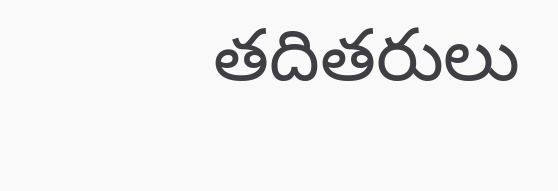తదితరులు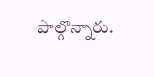పాల్గొన్నారు.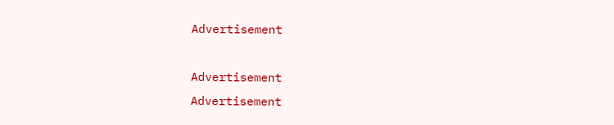Advertisement

Advertisement
Advertisement